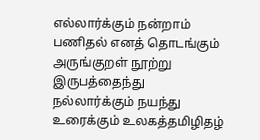எல்லார்க்கும் நன்றாம் பணிதல் எனத் தொடங்கும் அருங்குறள் நூற்று இருபத்தைந்து
நல்லார்க்கும் நயந்து உரைக்கும் உலகத்தமிழிதழ்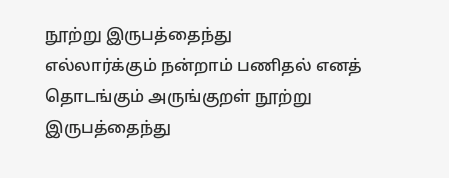நூற்று இருபத்தைந்து
எல்லார்க்கும் நன்றாம் பணிதல் எனத் தொடங்கும் அருங்குறள் நூற்று இருபத்தைந்து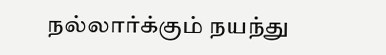நல்லார்க்கும் நயந்து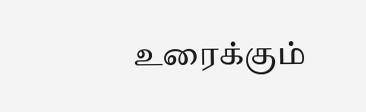உரைக்கும்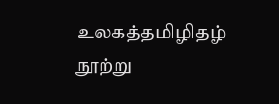உலகத்தமிழிதழ் நூற்று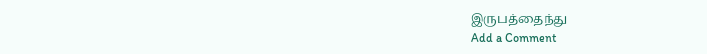இருபத்தைந்து
Add a Comment